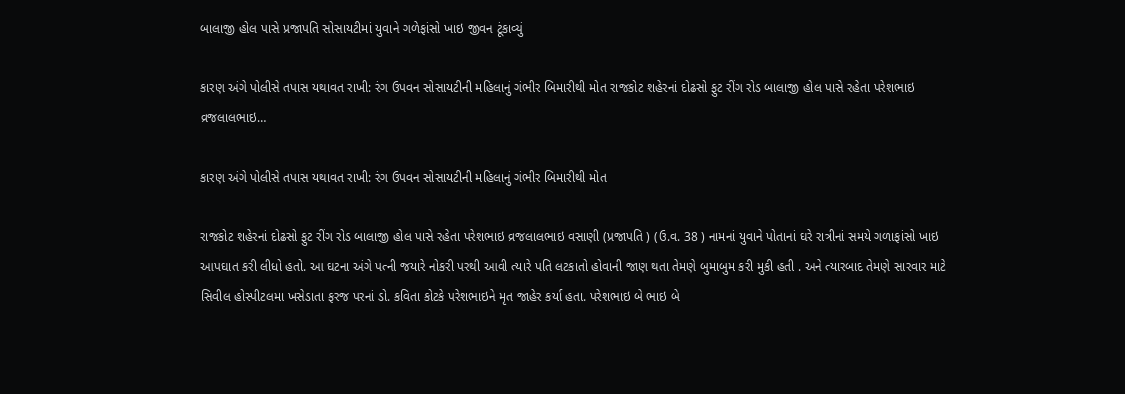બાલાજી હોલ પાસે પ્રજાપતિ સોસાયટીમાં યુવાને ગળેફાંસો ખાઇ જીવન ટૂંકાવ્યું

કારણ અંગે પોલીસે તપાસ યથાવત રાખી: રંગ ઉપવન સોસાયટીની મહિલાનું ગંભીર બિમારીથી મોત રાજકોટ શહેરનાં દોઢસો ફુટ રીંગ રોડ બાલાજી હોલ પાસે રહેતા પરેશભાઇ વ્રજલાલભાઇ…

કારણ અંગે પોલીસે તપાસ યથાવત રાખી: રંગ ઉપવન સોસાયટીની મહિલાનું ગંભીર બિમારીથી મોત

રાજકોટ શહેરનાં દોઢસો ફુટ રીંગ રોડ બાલાજી હોલ પાસે રહેતા પરેશભાઇ વ્રજલાલભાઇ વસાણી (પ્રજાપતિ ) (ઉ.વ. 38 ) નામનાં યુવાને પોતાનાં ઘરે રાત્રીનાં સમયે ગળાફાંસો ખાઇ આપઘાત કરી લીધો હતો. આ ઘટના અંગે પત્ની જયારે નોકરી પરથી આવી ત્યારે પતિ લટકાતો હોવાની જાણ થતા તેમણે બુમાબુમ કરી મુકી હતી . અને ત્યારબાદ તેમણે સારવાર માટે સિવીલ હોસ્પીટલમા ખસેડાતા ફરજ પરનાં ડો. કવિતા કોટકે પરેશભાઇને મૃત જાહેર કર્યા હતા. પરેશભાઇ બે ભાઇ બે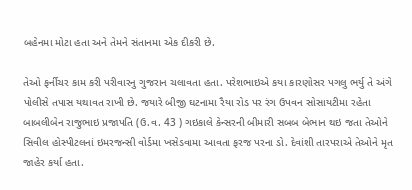બહેનમા મોટા હતા અને તેમને સંતાનમા એક દીકરી છે.

તેઓ ફર્નીચર કામ કરી પરીવારનુ ગુજરાન ચલાવતા હતા. પરેશભાઇએ કયા કારણોસર પગલુ ભર્યુ તે અંગે પોલીસે તપાસ યથાવત રાખી છે. જયારે બીજી ઘટનામા રૈયા રોડ પર રંગ ઉપવન સોસાયટીમા રહેતા બાબલીબેન રાજુભાઇ પ્રજાપતિ (ઉ.વ. 43 ) ગઇકાલે કેન્સરની બીમારી સબબ બેભાન થઇ જતા તેઓને સિવીલ હોસ્પીટલનાં ઇમરજન્સી વોર્ડમા ખસેડવામા આવતા ફરજ પરના ડો. દેવાંશી તારપરાએ તેઓને મૃત જાહેર કર્યા હતા.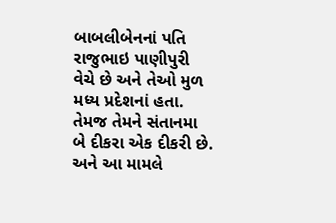બાબલીબેનનાં પતિ રાજુભાઇ પાણીપુરી વેચે છે અને તેઓ મુળ મધ્ય પ્રદેશનાં હતા. તેમજ તેમને સંતાનમા બે દીકરા એક દીકરી છે. અને આ મામલે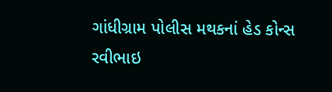ગાંધીગ્રામ પોલીસ મથકનાં હેડ કોન્સ રવીભાઇ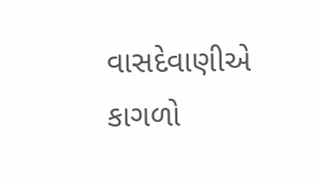વાસદેવાણીએ કાગળો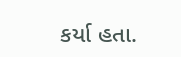કર્યા હતા.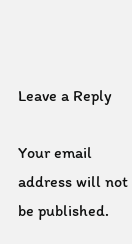Leave a Reply

Your email address will not be published.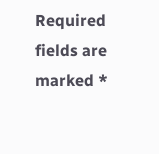Required fields are marked *